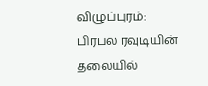விழுப்புரம்: பிரபல ரவுடியின் தலையில்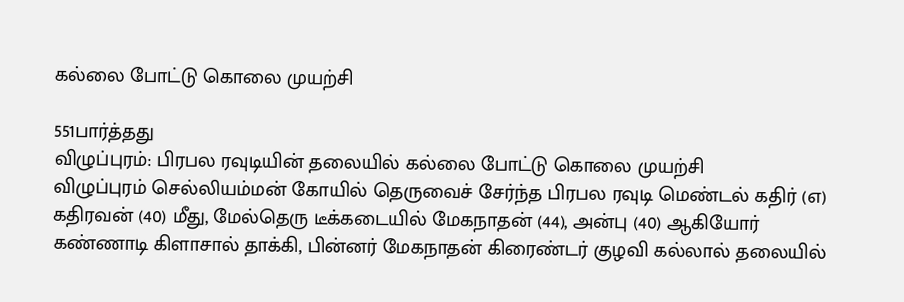கல்லை போட்டு கொலை முயற்சி

551பார்த்தது
விழுப்புரம்: பிரபல ரவுடியின் தலையில் கல்லை போட்டு கொலை முயற்சி
விழுப்புரம் செல்லியம்மன் கோயில் தெருவைச் சேர்ந்த பிரபல ரவுடி மெண்டல் கதிர் (எ) கதிரவன் (40) மீது, மேல்தெரு டீக்கடையில் மேகநாதன் (44), அன்பு (40) ஆகியோர் கண்ணாடி கிளாசால் தாக்கி, பின்னர் மேகநாதன் கிரைண்டர் குழவி கல்லால் தலையில்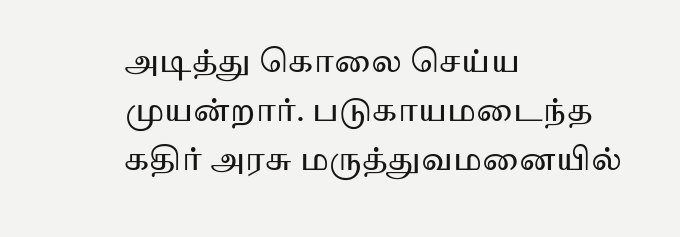அடித்து கொலை செய்ய முயன்றார். படுகாயமடைந்த கதிர் அரசு மருத்துவமனையில்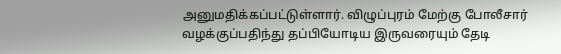அனுமதிக்கப்பட்டுள்ளார். விழுப்புரம் மேற்கு போலீசார் வழக்குப்பதிந்து தப்பியோடிய இருவரையும் தேடி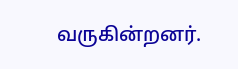வருகின்றனர்.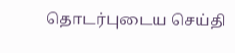தொடர்புடைய செய்தி